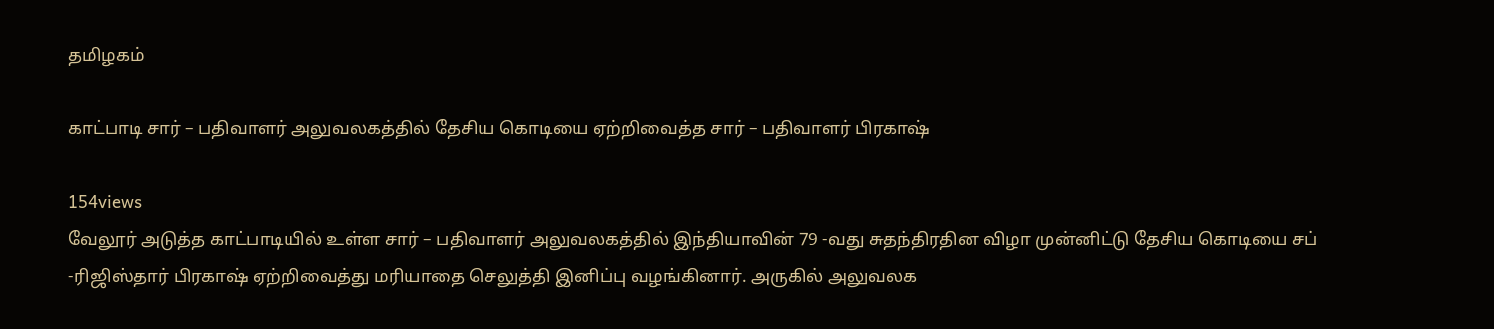தமிழகம்

காட்பாடி சார் – பதிவாளர் அலுவலகத்தில் தேசிய கொடியை ஏற்றிவைத்த சார் – பதிவாளர் பிரகாஷ்

154views
வேலூர் அடுத்த காட்பாடியில் உள்ள சார் – பதிவாளர் அலுவலகத்தில் இந்தியாவின் 79 -வது சுதந்திரதின விழா முன்னிட்டு தேசிய கொடியை சப் -ரிஜிஸ்தார் பிரகாஷ் ஏற்றிவைத்து மரியாதை செலுத்தி இனிப்பு வழங்கினார். அருகில் அலுவலக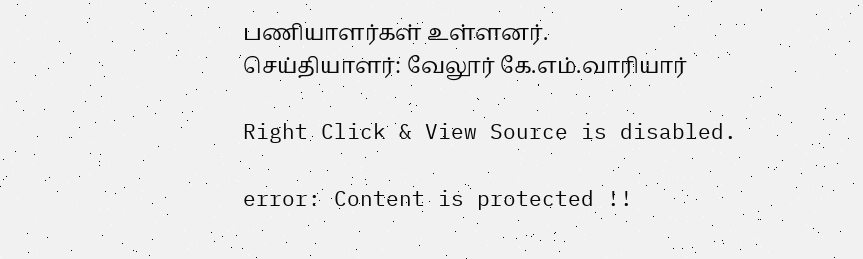பணியாளர்கள் உள்ளனர்.
செய்தியாளர்: வேலூர் கே.எம்.வாரியார்

Right Click & View Source is disabled.

error: Content is protected !!